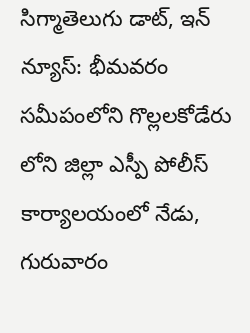సిగ్మాతెలుగు డాట్, ఇన్ న్యూస్: భీమవరం సమీపంలోని గొల్లలకోడేరు లోని జిల్లా ఎస్పీ పోలీస్ కార్యాలయంలో నేడు, గురువారం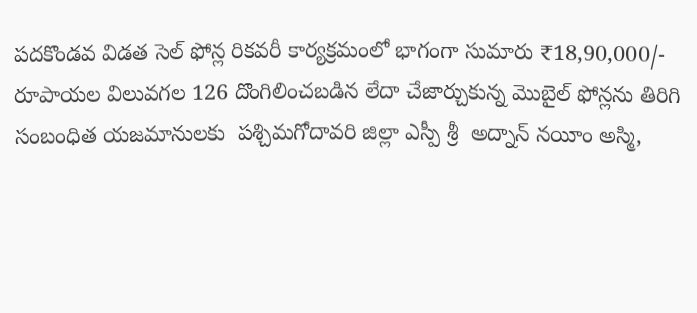పదకొండవ విడత సెల్ ఫోన్ల రికవరీ కార్యక్రమంలో భాగంగా సుమారు ₹18,90,000/- రూపాయల విలువగల 126 దొంగిలించబడిన లేదా చేజార్చుకున్న మొబైల్ ఫోన్లను తిరిగి సంబంధిత యజమానులకు  పశ్చిమగోదావరి జిల్లా ఎస్పీ శ్రీ  అద్నాన్ నయీం అస్మి,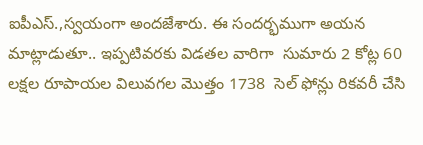ఐపీఎస్.,స్వయంగా అందజేశారు. ఈ సందర్భముగా అయన మాట్లాడుతూ.. ఇప్పటివరకు విడతల వారిగా  సుమారు 2 కోట్ల 60 లక్షల రూపాయల విలువగల మొత్తం 1738  సెల్ ఫోన్లు రికవరీ చేసి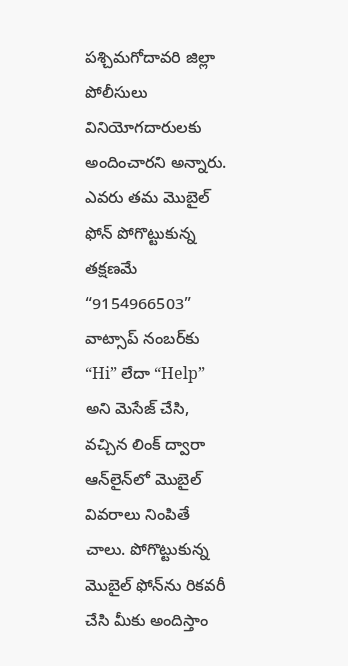పశ్చిమగోదావరి జిల్లా పోలీసులు వినియోగదారులకు అందించారని అన్నారు. ఎవరు తమ మొబైల్ ఫోన్ పోగొట్టుకున్న తక్షణమే “9154966503” వాట్సాప్ నంబర్‌కు “Hi” లేదా “Help” అని మెసేజ్ చేసి, వచ్చిన లింక్ ద్వారా ఆన్‌లైన్‌లో మొబైల్ వివరాలు నింపితే చాలు. పోగొట్టుకున్న మొబైల్ ఫోన్‌ను రికవరీ చేసి మీకు అందిస్తాం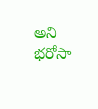అని భరోసా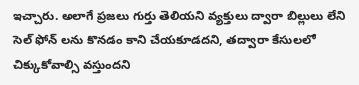ఇచ్చారు. అలాగే ప్రజలు గుర్తు తెలియని వ్యక్తులు ద్వారా బిల్లులు లేని సెల్ ఫోన్ లను కొనడం కాని చేయకూడదని, తద్వారా కేసులలో చిక్కుకోవాల్సి వస్తుందని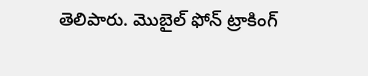తెలిపారు. మొబైల్ ఫోన్ ట్రాకింగ్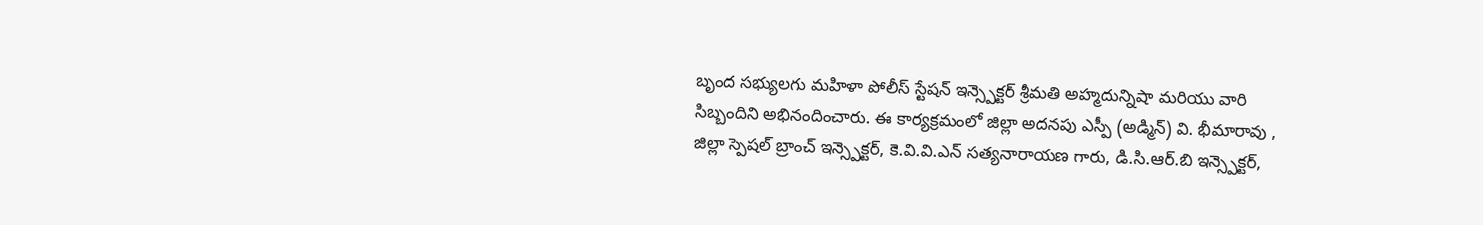బృంద సభ్యులగు మహిళా పోలీస్ స్టేషన్ ఇన్స్పెక్టర్ శ్రీమతి అహ్మదున్నిషా మరియు వారి సిబ్బందిని అభినందించారు. ఈ కార్యక్రమంలో జిల్లా అదనపు ఎస్పీ (అడ్మిన్) వి. భీమారావు , జిల్లా స్పెషల్ బ్రాంచ్ ఇన్స్పెక్టర్, కె.వి.వి.ఎన్ సత్యనారాయణ గారు, డి.సి.ఆర్.బి ఇన్స్పెక్టర్,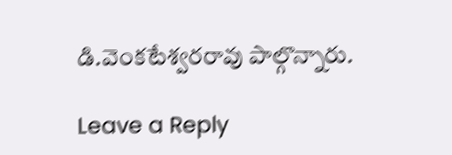డి.వెంకటేశ్వరరావు పాల్గొన్నారు.

Leave a Reply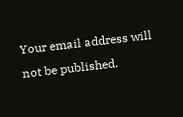Your email address will not be published.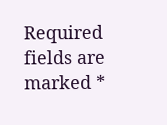Required fields are marked *